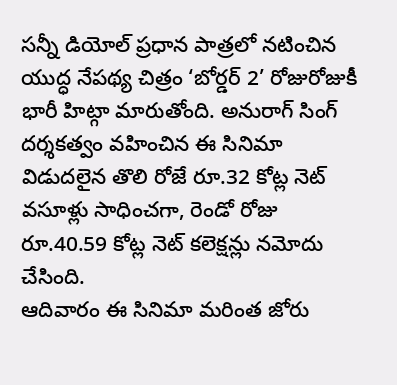సన్నీ డియోల్ ప్రధాన పాత్రలో నటించిన యుద్ధ నేపథ్య చిత్రం ‘బోర్డర్ 2’ రోజురోజుకీ భారీ హిట్గా మారుతోంది. అనురాగ్ సింగ్ దర్శకత్వం వహించిన ఈ సినిమా విడుదలైన తొలి రోజే రూ.32 కోట్ల నెట్ వసూళ్లు సాధించగా, రెండో రోజు రూ.40.59 కోట్ల నెట్ కలెక్షన్లు నమోదు చేసింది.
ఆదివారం ఈ సినిమా మరింత జోరు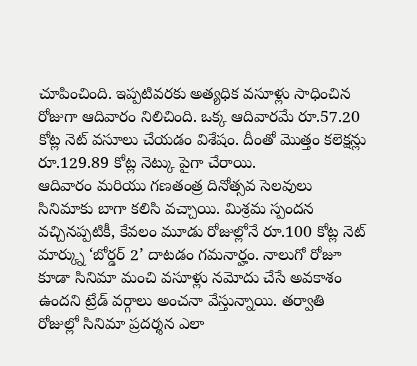చూపించింది. ఇప్పటివరకు అత్యధిక వసూళ్లు సాధించిన రోజుగా ఆదివారం నిలిచింది. ఒక్క ఆదివారమే రూ.57.20 కోట్ల నెట్ వసూలు చేయడం విశేషం. దీంతో మొత్తం కలెక్షన్లు రూ.129.89 కోట్ల నెట్కు పైగా చేరాయి.
ఆదివారం మరియు గణతంత్ర దినోత్సవ సెలవులు సినిమాకు బాగా కలిసి వచ్చాయి. మిశ్రమ స్పందన వచ్చినప్పటికీ, కేవలం మూడు రోజుల్లోనే రూ.100 కోట్ల నెట్ మార్క్ను ‘బోర్డర్ 2’ దాటడం గమనార్హం. నాలుగో రోజూ కూడా సినిమా మంచి వసూళ్లు నమోదు చేసే అవకాశం ఉందని ట్రేడ్ వర్గాలు అంచనా వేస్తున్నాయి. తర్వాతి రోజుల్లో సినిమా ప్రదర్శన ఎలా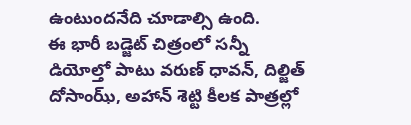ఉంటుందనేది చూడాల్సి ఉంది.
ఈ భారీ బడ్జెట్ చిత్రంలో సన్నీ డియోల్తో పాటు వరుణ్ ధావన్, దిల్జిత్ దోసాంఝ్, అహాన్ శెట్టి కీలక పాత్రల్లో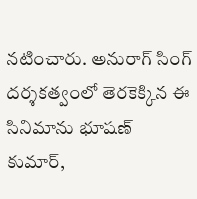నటించారు. అనురాగ్ సింగ్ దర్శకత్వంలో తెరకెక్కిన ఈ సినిమాను భూషణ్ కుమార్,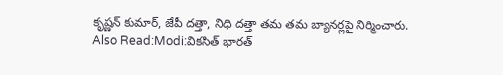కృష్ణన్ కుమార్, జేపీ దత్తా, నిధి దత్తా తమ తమ బ్యానర్లపై నిర్మించారు.
Also Read:Modi:వికసిత్ భారత్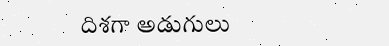దిశగా అడుగులు